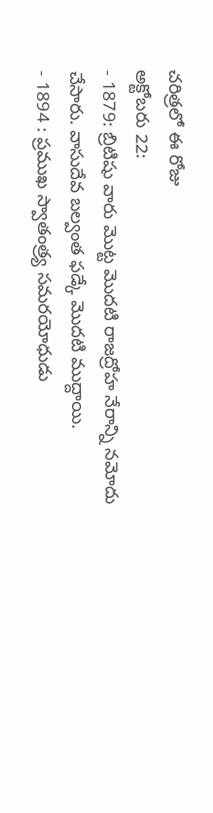చరిత్రలో ఈ రోజు
అక్టోబరు 22:
- 1879: బ్రిటిషు వారు మొట్ట మొదటి రాజద్రోహ నేరాన్ని నమోదు చేసారు. వాసుదేవ బల్వంత ఫడ్కే మొదటి ముద్దాయి.
- 1894 : ప్రముఖ స్వాతంత్ర్య సమరయోధుడు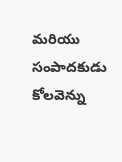మరియు సంపాదకుడు కోలవెన్ను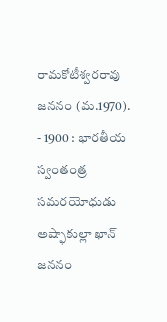రామకోటీశ్వరరావు జననం (మ.1970).
- 1900 : భారతీయ స్వంతంత్ర సమరయోధుడు అష్ఫాకుల్లా ఖాన్ జననం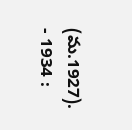(మ.1927).
- 1934 :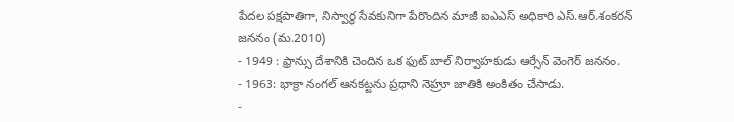పేదల పక్షపాతిగా, నిస్వార్థ సేవకునిగా పేరొందిన మాజీ ఐఎఎస్ అధికారి ఎస్.ఆర్.శంకరన్ జననం (మ.2010)
- 1949 : ఫ్రాన్సు దేశానికి చెందిన ఒక ఫుట్ బాల్ నిర్వాహకుడు ఆర్సేన్ వెంగెర్ జననం.
- 1963: భాక్రా నంగల్ ఆనకట్టను ప్రధాని నెహ్రూ జాతికి అంకితం చేసాడు.
-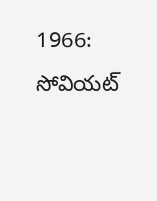1966: సోవియట్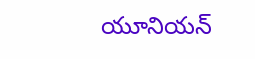యూనియన్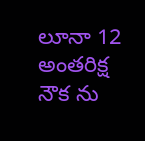లూనా 12 అంతరిక్ష నౌక ను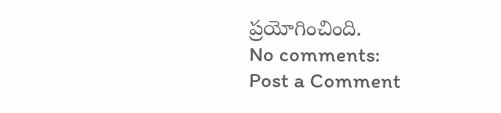ప్రయోగించింది.
No comments:
Post a Comment